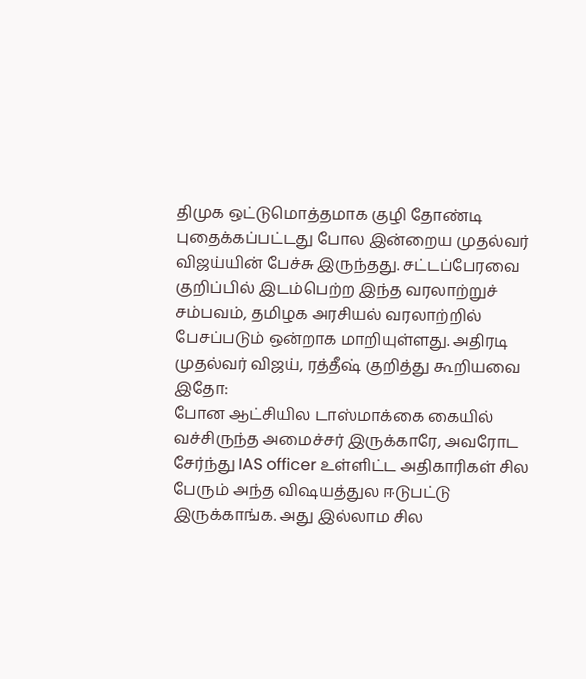திமுக ஒட்டுமொத்தமாக குழி தோண்டி புதைக்கப்பட்டது போல இன்றைய முதல்வர் விஜய்யின் பேச்சு இருந்தது. சட்டப்பேரவை குறிப்பில் இடம்பெற்ற இந்த வரலாற்றுச் சம்பவம், தமிழக அரசியல் வரலாற்றில் பேசப்படும் ஒன்றாக மாறியுள்ளது. அதிரடி முதல்வர் விஜய், ரத்தீஷ் குறித்து கூறியவை இதோ:
போன ஆட்சியில டாஸ்மாக்கை கையில் வச்சிருந்த அமைச்சர் இருக்காரே, அவரோட சேர்ந்து IAS officer உள்ளிட்ட அதிகாரிகள் சில பேரும் அந்த விஷயத்துல ஈடுபட்டு இருக்காங்க. அது இல்லாம சில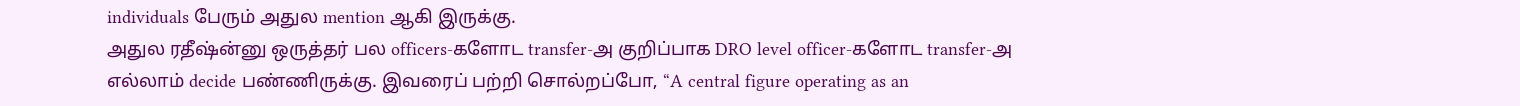individuals பேரும் அதுல mention ஆகி இருக்கு.
அதுல ரதீஷ்ன்னு ஒருத்தர் பல officers-களோட transfer-அ குறிப்பாக DRO level officer-களோட transfer-அ எல்லாம் decide பண்ணிருக்கு. இவரைப் பற்றி சொல்றப்போ, “A central figure operating as an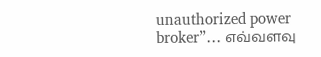unauthorized power broker”… எவ்வளவு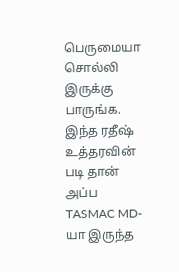பெருமையா சொல்லி இருக்கு பாருங்க.
இந்த ரதீஷ் உத்தரவின் படி தான் அப்ப TASMAC MD-யா இருந்த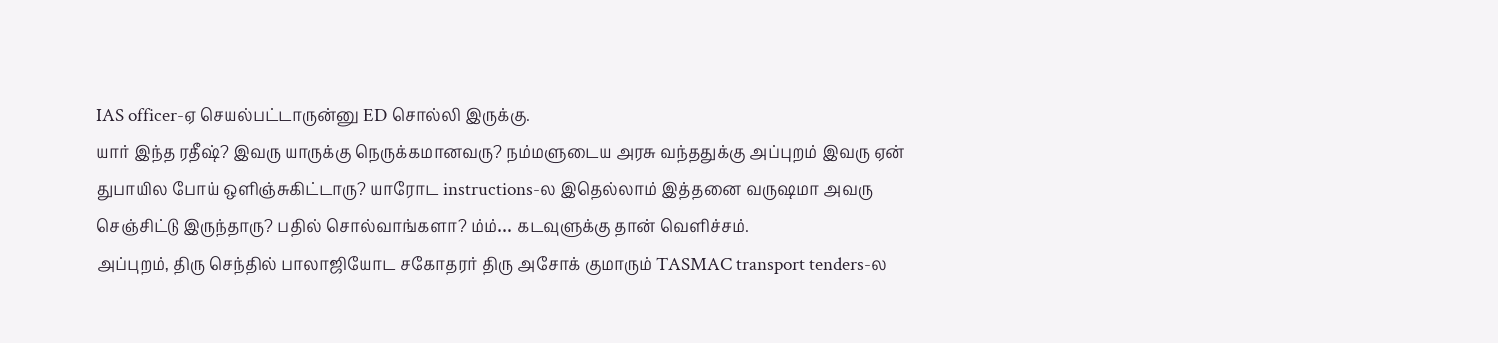IAS officer-ஏ செயல்பட்டாருன்னு ED சொல்லி இருக்கு.
யார் இந்த ரதீஷ்? இவரு யாருக்கு நெருக்கமானவரு? நம்மளுடைய அரசு வந்ததுக்கு அப்புறம் இவரு ஏன் துபாயில போய் ஒளிஞ்சுகிட்டாரு? யாரோட instructions-ல இதெல்லாம் இத்தனை வருஷமா அவரு செஞ்சிட்டு இருந்தாரு? பதில் சொல்வாங்களா? ம்ம்… கடவுளுக்கு தான் வெளிச்சம்.
அப்புறம், திரு செந்தில் பாலாஜியோட சகோதரர் திரு அசோக் குமாரும் TASMAC transport tenders-ல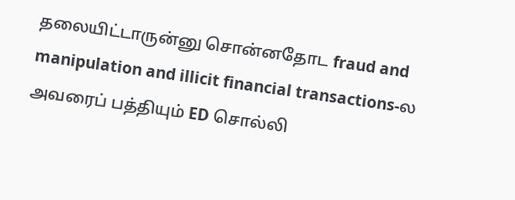தலையிட்டாருன்னு சொன்னதோட fraud and manipulation and illicit financial transactions-ல அவரைப் பத்தியும் ED சொல்லி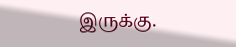இருக்கு.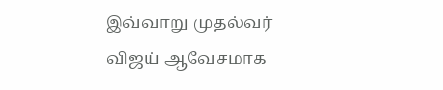இவ்வாறு முதல்வர் விஜய் ஆவேசமாக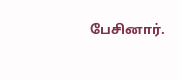பேசினார்.